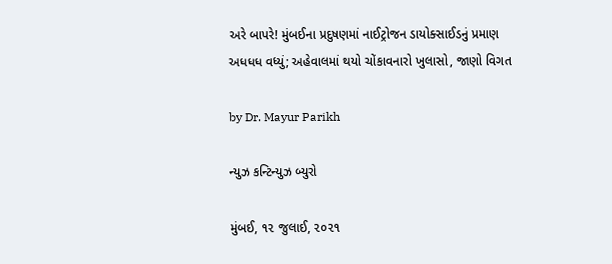અરે બાપરે! મુંબઈના પ્રદુષણમાં નાઈટ્રોજન ડાયોક્સાઈડનું પ્રમાણ અધધધ વધ્યું; અહેવાલમાં થયો ચોંકાવનારો ખુલાસો, જાણો વિગત

by Dr. Mayur Parikh

ન્યુઝ કન્ટિન્યુઝ બ્યુરો

મુંબઈ, ૧૨ જુલાઈ, ૨૦૨૧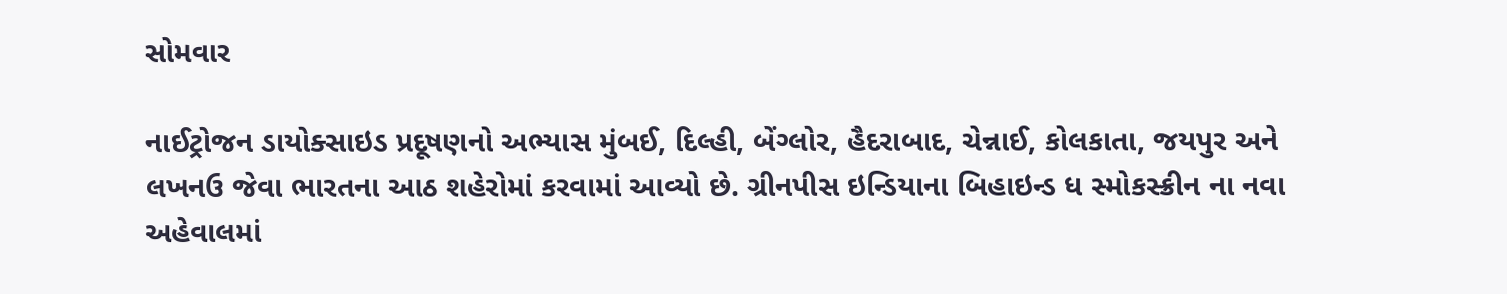સોમવાર

નાઈટ્રોજન ડાયોક્સાઇડ પ્રદૂષણનો અભ્યાસ મુંબઈ, દિલ્હી, બેંગ્લોર, હૈદરાબાદ, ચેન્નાઈ, કોલકાતા, જયપુર અને લખનઉ જેવા ભારતના આઠ શહેરોમાં કરવામાં આવ્યો છે. ગ્રીનપીસ ઇન્ડિયાના બિહાઇન્ડ ધ સ્મોકસ્ક્રીન ના નવા અહેવાલમાં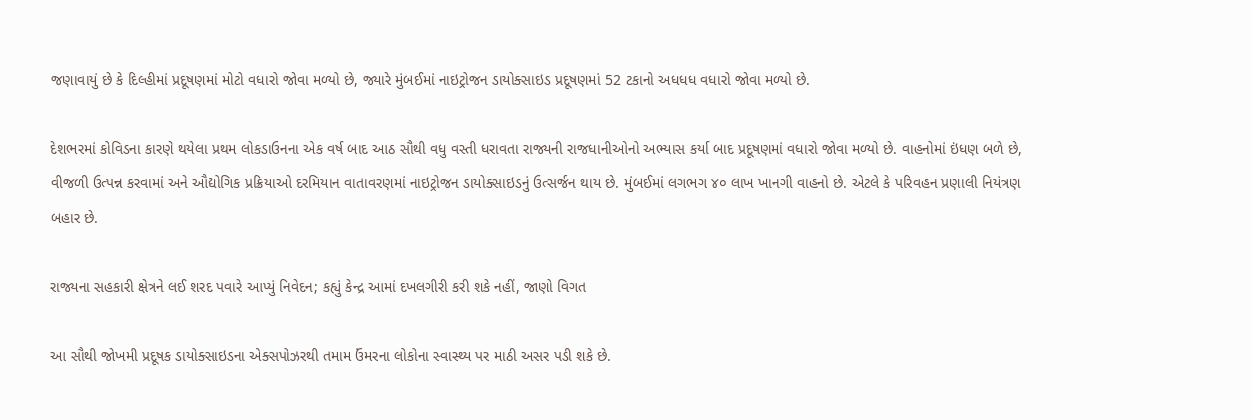જણાવાયું છે કે દિલ્હીમાં પ્રદૂષણમાં મોટો વધારો જોવા મળ્યો છે, જ્યારે મુંબઈમાં નાઇટ્રોજન ડાયોક્સાઇડ પ્રદૂષણમાં 52 ટકાનો અધધધ વધારો જોવા મળ્યો છે.

દેશભરમાં કોવિડના કારણે થયેલા પ્રથમ લોકડાઉનના એક વર્ષ બાદ આઠ સૌથી વધુ વસ્તી ધરાવતા રાજ્યની રાજધાનીઓનો અભ્યાસ કર્યા બાદ પ્રદૂષણમાં વધારો જોવા મળ્યો છે. વાહનોમાં ઇંધણ બળે છે, વીજળી ઉત્પન્ન કરવામાં અને ઔદ્યોગિક પ્રક્રિયાઓ દરમિયાન વાતાવરણમાં નાઇટ્રોજન ડાયોક્સાઇડનું ઉત્સર્જન થાય છે. મુંબઈમાં લગભગ ૪૦ લાખ ખાનગી વાહનો છે. એટલે કે પરિવહન પ્રણાલી નિયંત્રણ બહાર છે.

રાજ્યના સહકારી ક્ષેત્રને લઈ શરદ પવારે આપ્યું નિવેદન; કહ્યું કેન્દ્ર આમાં દખલગીરી કરી શકે નહીં, જાણો વિગત

આ સૌથી જોખમી પ્રદૂષક ડાયોક્સાઇડના એક્સપોઝરથી તમામ ઉંમરના લોકોના સ્વાસ્થ્ય પર માઠી અસર પડી શકે છે.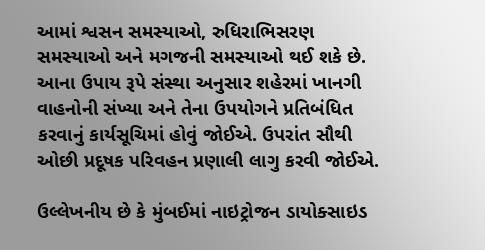આમાં શ્વસન સમસ્યાઓ, રુધિરાભિસરણ સમસ્યાઓ અને મગજની સમસ્યાઓ થઈ શકે છે. આના ઉપાય રૂપે સંસ્થા અનુસાર શહેરમાં ખાનગી વાહનોની સંખ્યા અને તેના ઉપયોગને પ્રતિબંધિત કરવાનું કાર્યસૂચિમાં હોવું જોઈએ. ઉપરાંત સૌથી ઓછી પ્રદૂષક પરિવહન પ્રણાલી લાગુ કરવી જોઈએ.

ઉલ્લેખનીય છે કે મુંબઈમાં નાઇટ્રોજન ડાયોક્સાઇડ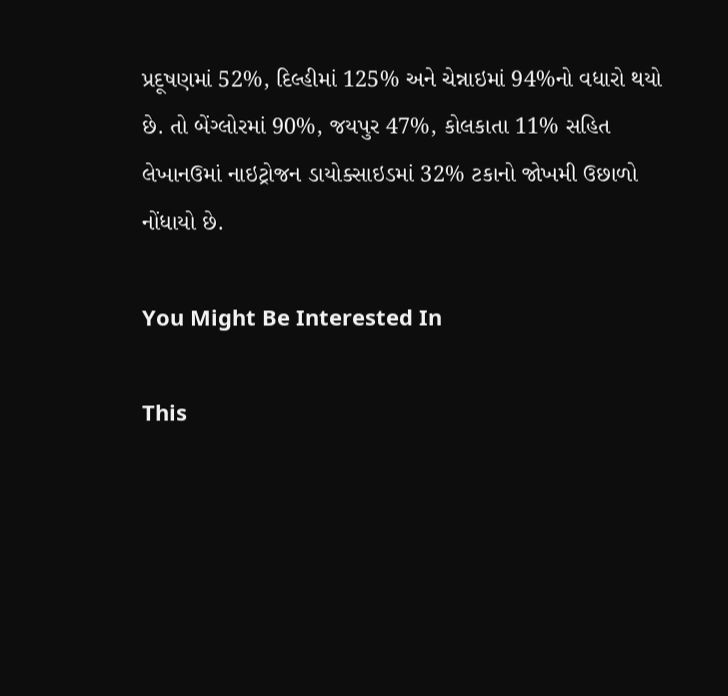પ્રદૂષણમાં 52%, દિલ્હીમાં 125% અને ચેન્નાઇમાં 94%નો વધારો થયો છે. તો બેંગ્લોરમાં 90%, જયપુર 47%, કોલકાતા 11% સહિત લેખાનઉમાં નાઇટ્રોજન ડાયોક્સાઇડમાં 32% ટકાનો જોખમી ઉછાળો નોંધાયો છે.

You Might Be Interested In

This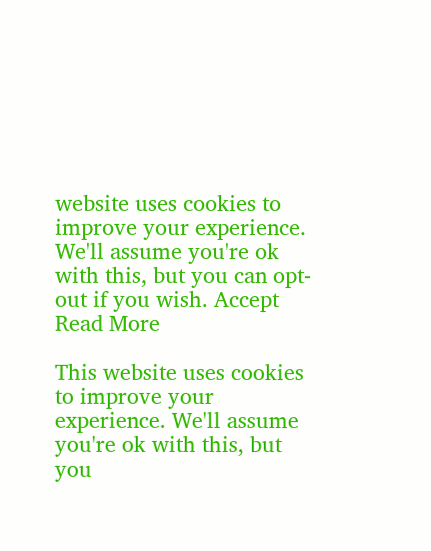website uses cookies to improve your experience. We'll assume you're ok with this, but you can opt-out if you wish. Accept Read More

This website uses cookies to improve your experience. We'll assume you're ok with this, but you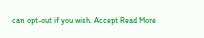can opt-out if you wish. Accept Read More